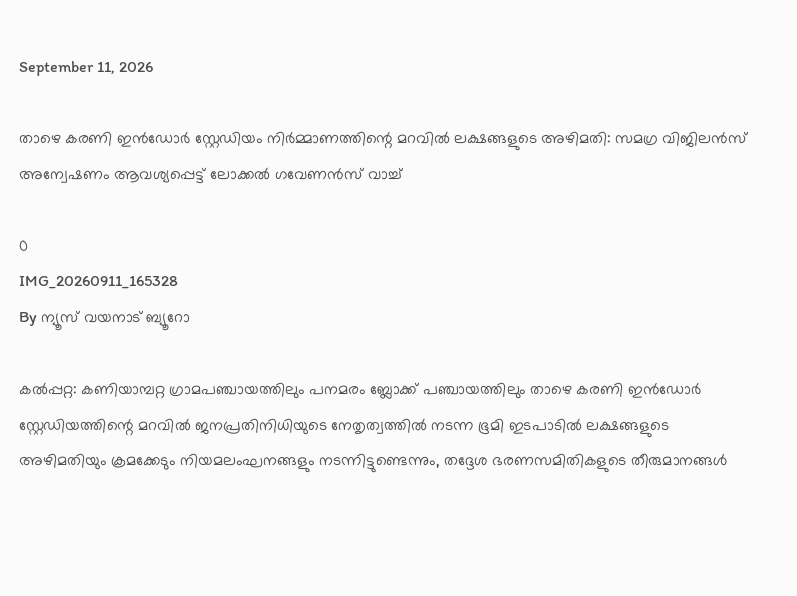September 11, 2026

താഴെ കരണി ഇൻഡോർ സ്റ്റേഡിയം നിർമ്മാണത്തിന്റെ മറവിൽ ലക്ഷങ്ങളുടെ അഴിമതി: സമഗ്ര വിജിലൻസ് അന്വേഷണം ആവശ്യപ്പെട്ട് ലോക്കൽ ഗവേണൻസ് വാച്ച്

0
IMG_20260911_165328
By ന്യൂസ് വയനാട് ബ്യൂറോ

കൽപ്പറ്റ: കണിയാമ്പറ്റ ഗ്രാമപഞ്ചായത്തിലും പനമരം ബ്ലോക്ക് പഞ്ചായത്തിലും താഴെ കരണി ഇൻഡോർ സ്റ്റേഡിയത്തിന്റെ മറവിൽ ജനപ്രതിനിധിയുടെ നേതൃത്വത്തിൽ നടന്ന ഭൂമി ഇടപാടിൽ ലക്ഷങ്ങളുടെ അഴിമതിയും ക്രമക്കേടും നിയമലംഘനങ്ങളും നടന്നിട്ടുണ്ടെന്നും, തദ്ദേശ ഭരണസമിതികളുടെ തീരുമാനങ്ങൾ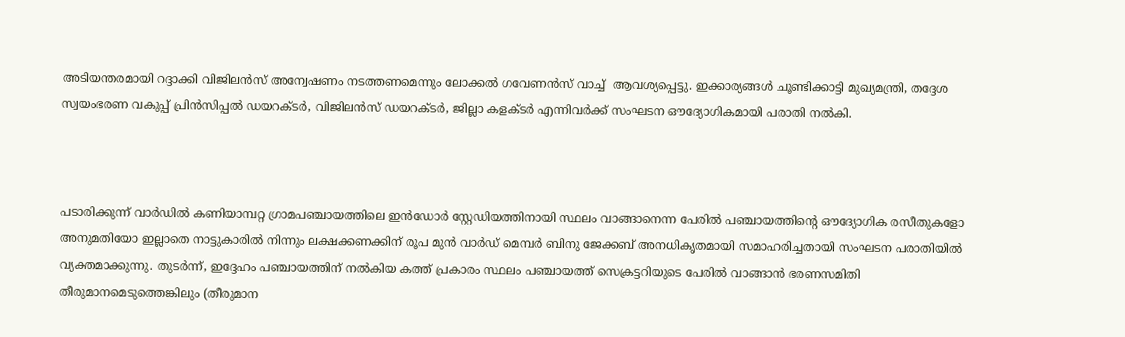അടിയന്തരമായി റദ്ദാക്കി വിജിലൻസ് അന്വേഷണം നടത്തണമെന്നും ലോക്കൽ ഗവേണൻസ് വാച്ച്  ആവശ്യപ്പെട്ടു. ഇക്കാര്യങ്ങൾ ചൂണ്ടിക്കാട്ടി മുഖ്യമന്ത്രി, തദ്ദേശ സ്വയംഭരണ വകുപ്പ് പ്രിൻസിപ്പൽ ഡയറക്ടർ, വിജിലൻസ് ഡയറക്‌ടർ, ജില്ലാ കളക്‌ടർ എന്നിവർക്ക് സംഘടന ഔദ്യോഗികമായി പരാതി നൽകി.



പടാരിക്കുന്ന് വാർഡിൽ കണിയാമ്പറ്റ ഗ്രാമപഞ്ചായത്തിലെ ഇൻഡോർ സ്റ്റേഡിയത്തിനായി സ്ഥലം വാങ്ങാനെന്ന പേരിൽ പഞ്ചായത്തിന്റെ ഔദ്യോഗിക രസീതുകളോ അനുമതിയോ ഇല്ലാതെ നാട്ടുകാരിൽ നിന്നും ലക്ഷക്കണക്കിന് രൂപ മുൻ വാർഡ് മെമ്പർ ബിനു ജേക്കബ് അനധികൃതമായി സമാഹരിച്ചതായി സംഘടന പരാതിയിൽ വ്യക്തമാക്കുന്നു. തുടർന്ന്, ഇദ്ദേഹം പഞ്ചായത്തിന് നൽകിയ കത്ത് പ്രകാരം സ്ഥലം പഞ്ചായത്ത് സെക്രട്ടറിയുടെ പേരിൽ വാങ്ങാൻ ഭരണസമിതി തീരുമാനമെടുത്തെങ്കിലും (തീരുമാന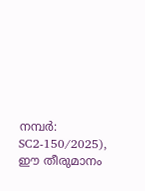നമ്പർ: SC2-150/2025), ഈ തീരുമാനം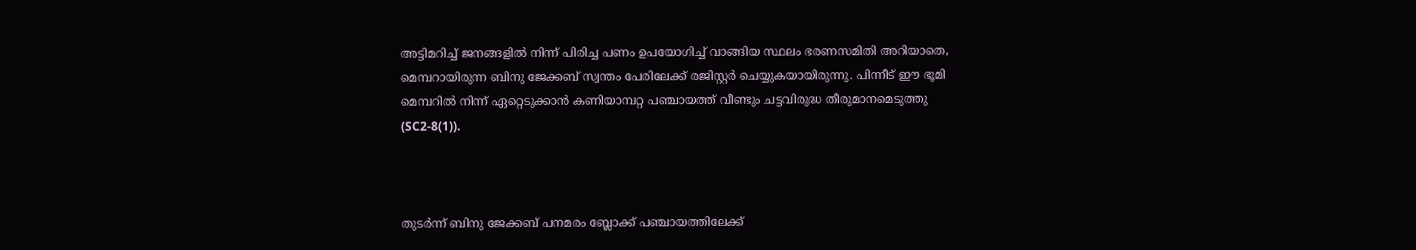അട്ടിമറിച്ച് ജനങ്ങളിൽ നിന്ന് പിരിച്ച പണം ഉപയോഗിച്ച് വാങ്ങിയ സ്ഥലം ഭരണസമിതി അറിയാതെ, മെമ്പറായിരുന്ന ബിനു ജേക്കബ് സ്വന്തം പേരിലേക്ക് രജിസ്റ്റർ ചെയ്യുകയായിരുന്നു. പിന്നീട് ഈ ഭൂമി മെമ്പറിൽ നിന്ന് ഏറ്റെടുക്കാൻ കണിയാമ്പറ്റ പഞ്ചായത്ത് വീണ്ടും ചട്ടവിരുദ്ധ തീരുമാനമെടുത്തു (SC2-8(1)).



തുടർന്ന് ബിനു ജേക്കബ് പനമരം ബ്ലോക്ക് പഞ്ചായത്തിലേക്ക്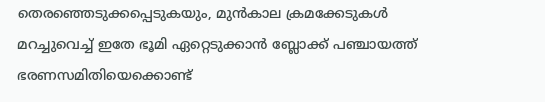തെരഞ്ഞെടുക്കപ്പെടുകയും, മുൻകാല ക്രമക്കേടുകൾ മറച്ചുവെച്ച് ഇതേ ഭൂമി ഏറ്റെടുക്കാൻ ബ്ലോക്ക് പഞ്ചായത്ത് ഭരണസമിതിയെക്കൊണ്ട്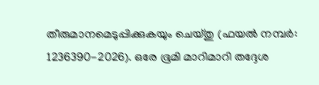തീരുമാനമെടുപ്പിക്കുകയും ചെയ്തു (ഫയൽ നമ്പർ: 1236390-2026). ഒരേ ഭൂമി മാറിമാറി തദ്ദേശ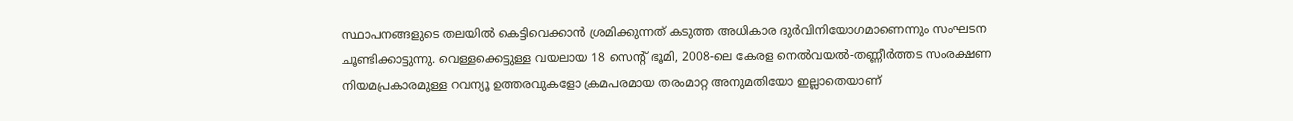സ്ഥാപനങ്ങളുടെ തലയിൽ കെട്ടിവെക്കാൻ ശ്രമിക്കുന്നത് കടുത്ത അധികാര ദുർവിനിയോഗമാണെന്നും സംഘടന ചൂണ്ടിക്കാട്ടുന്നു. വെള്ളക്കെട്ടുള്ള വയലായ 18 സെൻ്റ് ഭൂമി, 2008-ലെ കേരള നെൽവയൽ-തണ്ണീർത്തട സംരക്ഷണ നിയമപ്രകാരമുള്ള റവന്യൂ ഉത്തരവുകളോ ക്രമപരമായ തരംമാറ്റ അനുമതിയോ ഇല്ലാതെയാണ്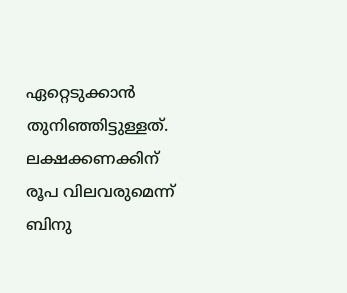ഏറ്റെടുക്കാൻ തുനിഞ്ഞിട്ടുള്ളത്. ലക്ഷക്കണക്കിന് രൂപ വിലവരുമെന്ന് ബിനു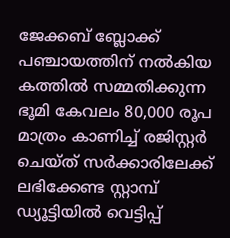ജേക്കബ് ബ്ലോക്ക് പഞ്ചായത്തിന് നൽകിയ കത്തിൽ സമ്മതിക്കുന്ന ഭൂമി കേവലം 80,000 രൂപ മാത്രം കാണിച്ച് രജിസ്റ്റർ ചെയ്‌ത്‌ സർക്കാരിലേക്ക് ലഭിക്കേണ്ട സ്റ്റാമ്പ് ഡ്യൂട്ടിയിൽ വെട്ടിപ്പ്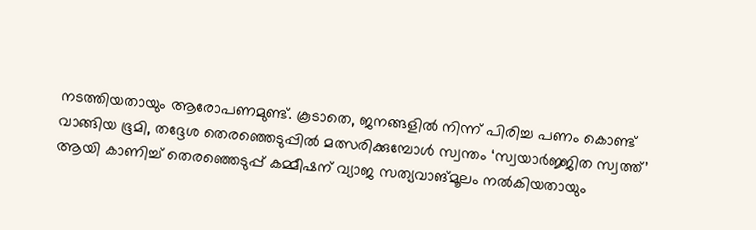നടത്തിയതായും ആരോപണമുണ്ട്. കൂടാതെ, ജനങ്ങളിൽ നിന്ന് പിരിച്ച പണം കൊണ്ട് വാങ്ങിയ ഭൂമി, തദ്ദേശ തെരഞ്ഞെടുപ്പിൽ മത്സരിക്കുമ്പോൾ സ്വന്തം ‘സ്വയാർജ്ജിത സ്വത്ത്’ ആയി കാണിച്ച് തെരഞ്ഞെടുപ്പ് കമ്മീഷന് വ്യാജ സത്യവാങ്‌മൂലം നൽകിയതായും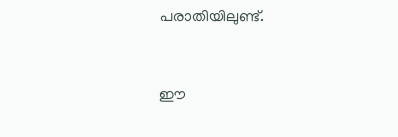പരാതിയിലുണ്ട്.



ഈ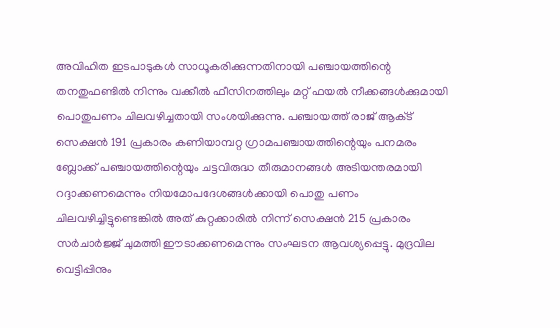അവിഹിത ഇടപാടുകൾ സാധൂകരിക്കുന്നതിനായി പഞ്ചായത്തിന്റെ തനതുഫണ്ടിൽ നിന്നും വക്കീൽ ഫീസിനത്തിലും മറ്റ് ഫയൽ നീക്കങ്ങൾക്കുമായി പൊതുപണം ചിലവഴിച്ചതായി സംശയിക്കുന്നു. പഞ്ചായത്ത് രാജ് ആക്‌ട് സെക്ഷൻ 191 പ്രകാരം കണിയാമ്പറ്റ ഗ്രാമപഞ്ചായത്തിന്റെയും പനമരം ബ്ലോക്ക് പഞ്ചായത്തിന്റെയും ചട്ടവിരുദ്ധ തീരുമാനങ്ങൾ അടിയന്തരമായി റദ്ദാക്കണമെന്നും നിയമോപദേശങ്ങൾക്കായി പൊതു പണം ചിലവഴിച്ചിട്ടുണ്ടെങ്കിൽ അത് കുറ്റക്കാരിൽ നിന്ന് സെക്ഷൻ 215 പ്രകാരം സർചാർജ്ജ് ചുമത്തി ഈടാക്കണമെന്നും സംഘടന ആവശ്യപ്പെട്ടു. മുദ്രവില വെട്ടിപ്പിനും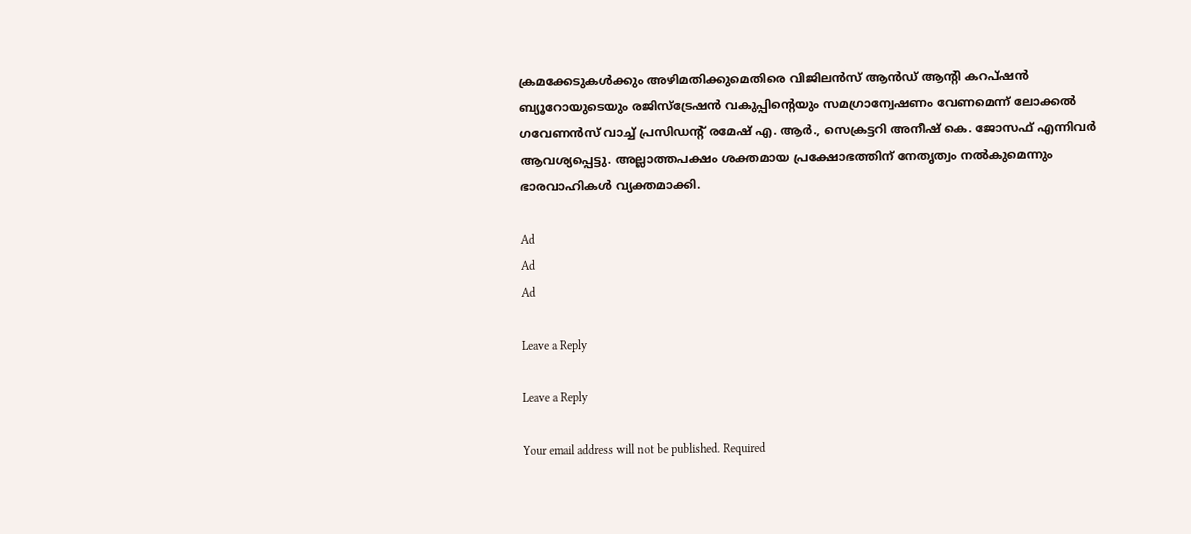ക്രമക്കേടുകൾക്കും അഴിമതിക്കുമെതിരെ വിജിലൻസ് ആൻഡ് ആന്റി കറപ്ഷൻ ബ്യൂറോയുടെയും രജിസ്ട്രേഷൻ വകുപ്പിന്റെയും സമഗ്രാന്വേഷണം വേണമെന്ന് ലോക്കൽ ഗവേണൻസ് വാച്ച് പ്രസിഡന്റ് രമേഷ് എ. ആർ., സെക്രട്ടറി അനീഷ് കെ. ജോസഫ് എന്നിവർ ആവശ്യപ്പെട്ടു. അല്ലാത്തപക്ഷം ശക്തമായ പ്രക്ഷോഭത്തിന് നേതൃത്വം നൽകുമെന്നും ഭാരവാഹികൾ വ്യക്തമാക്കി.

Ad
Ad
Ad

Leave a Reply

Leave a Reply

Your email address will not be published. Required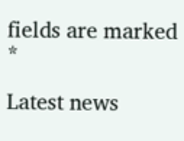fields are marked *

Latest news